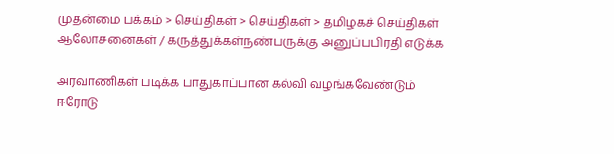முதன்மை பக்கம் > செய்திகள் > செய்திகள் > தமிழகச் செய்திகள்
ஆலோசனைகள் / கருத்துக்கள்நண்பருக்கு அனுப்பபிரதி எடுக்க

அரவாணிகள் படிக்க பாதுகாப்பான கல்வி வழங்கவேண்டும்
ஈரோடு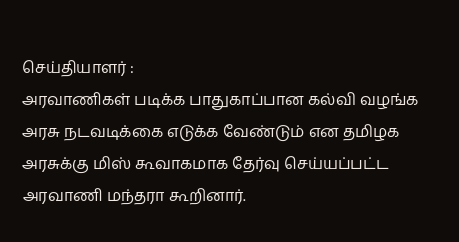செ‌ய்‌தியாள‌ர் :
அரவாணிகள் படிக்க பாதுகாப்பான கல்வி வழங்க அரசு நடவடிக்கை எடுக்க வேண்டும் என தமிழக அரசுக்கு மிஸ் கூவாகமாக தேர்வு செய்யப்பட்ட அரவாணி மந்தரா கூறினார்.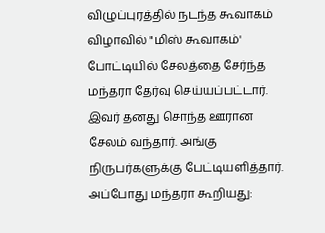விழுப்புரத்தில் நடந்த கூவாகம் விழாவில் "மிஸ் கூவாகம்' போட்டியில் சேலத்தை சேர்ந்த மந்தரா தேர்வு செய்யப்பட்டார். இவர் தனது சொந்த ஊரான சேலம் வந்தார். அங்கு நிருபர்களுக்கு பேட்டியளித்தார். அப்போது மந்தரா கூறியது: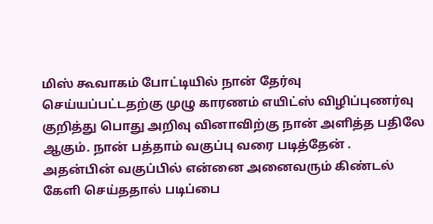மிஸ் கூவாகம் போட்டியில் நான் தேர்வு செய்யப்பட்டதற்கு முழு காரணம் எயிட்ஸ் விழிப்புணர்வு குறித்து பொது அறிவு வினாவிற்கு நான் அளித்த பதிலே ஆகும். நான் பத்தாம் வகுப்பு வரை படித்தேன் . அதன்பின் வகுப்பில் என்னை அனைவரும் கிண்டல் கேளி செய்ததால் படிப்பை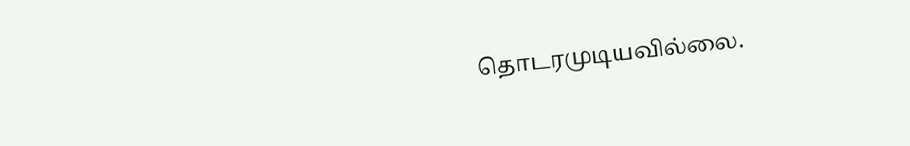தொடரமுடியவில்லை.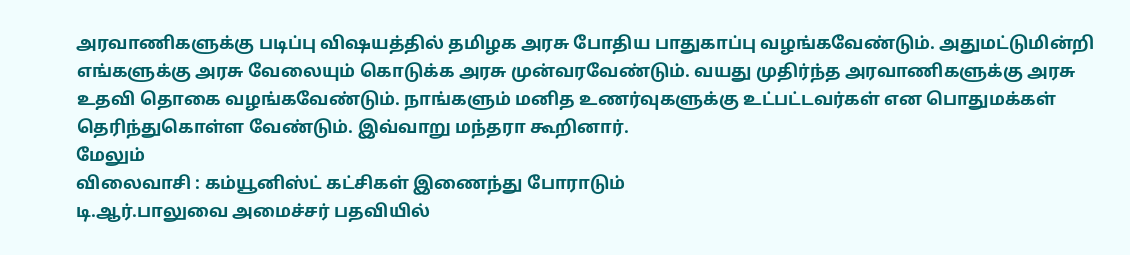அரவாணிகளுக்கு படிப்பு விஷயத்தில் தமிழக அரசு போதிய பாதுகாப்பு வழங்கவேண்டும். அதுமட்டுமின்றி எங்களுக்கு அரசு வேலையும் கொடுக்க அரசு முன்வரவேண்டும். வயது முதிர்ந்த அரவாணிகளுக்கு அரசு உதவி தொகை வழங்கவேண்டும். நாங்களும் மனித உணர்வுகளுக்கு உட்பட்டவர்கள் என பொதுமக்கள் தெரிந்துகொள்ள வேண்டும். இவ்வாறு மந்தரா கூறினார்.
மேலும்
விலைவாசி : கம்யூனிஸ்ட் கட்சிக‌ள் இணைந்து போராடும்
டி.ஆ‌ர்.பாலுவை அமை‌ச்ச‌ர் பத‌வி‌யி‌ல்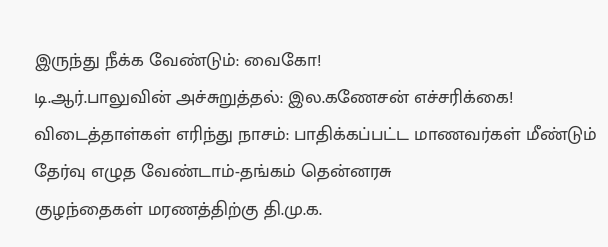இரு‌ந்து ‌நீ‌க்க வே‌ண்டு‌ம்: வைகோ!
டி.ஆ‌ர்.பாலு‌வி‌ன் அ‌ச்சுறு‌த்த‌ல்: இல.கணே‌ச‌ன் எ‌ச்ச‌ரி‌க்கை!
விடை‌த்தா‌‌ள்கள் எரிந்து நாசம்: பா‌தி‌க்க‌ப்ப‌ட்ட மாணவ‌ர்க‌ள் ‌மீ‌ண்டு‌ம் தே‌ர்வு எழு‌த வே‌ண்டா‌ம்-த‌‌ங்க‌ம் தெ‌ன்னரசு
குழ‌ந்தைக‌ள் மரண‌‌‌த்‌தி‌ற்கு தி.மு.க.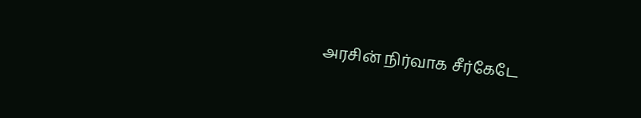அர‌சி‌ன் ‌‌நி‌ர்வாக ‌சீ‌ர்கேடே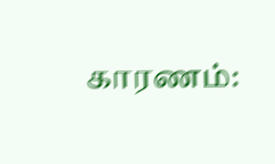காரண‌‌ம்: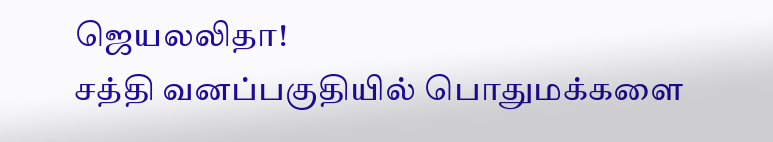ஜெயல‌லிதா!
சத்தி வனப்பகுதியில் பொதுமக்களை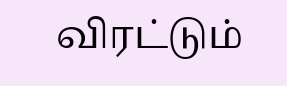விரட்டும்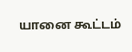யானை கூட்டம்